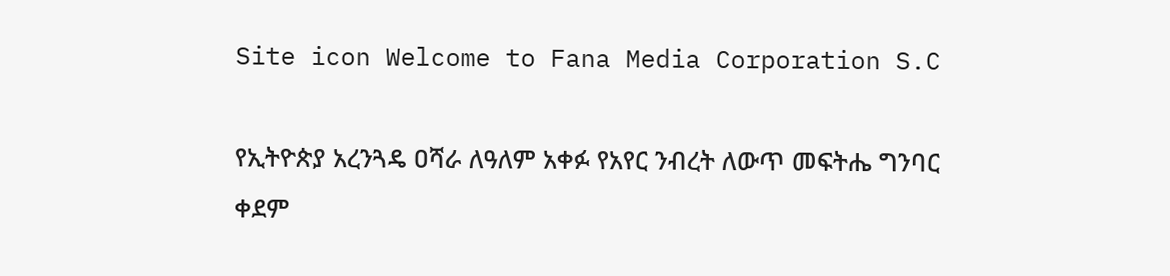Site icon Welcome to Fana Media Corporation S.C

የኢትዮጵያ አረንጓዴ ዐሻራ ለዓለም አቀፉ የአየር ንብረት ለውጥ መፍትሔ ግንባር ቀደም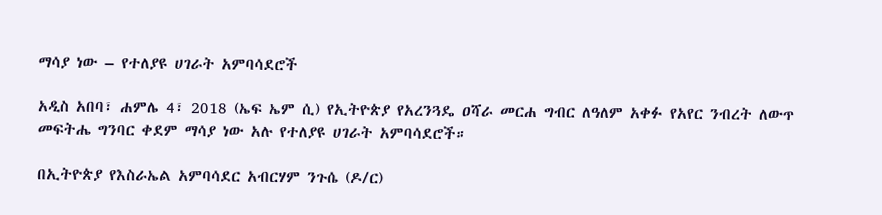ማሳያ ነው – የተለያዩ ሀገራት አምባሳደሮች

አዲስ አበባ፣ ሐምሌ 4፣ 2018 (ኤፍ ኤም ሲ) የኢትዮጵያ የአረንጓዴ ዐሻራ መርሐ ግብር ለዓለም አቀፉ የአየር ንብረት ለውጥ መፍትሔ ግንባር ቀደም ማሳያ ነው አሉ የተለያዩ ሀገራት አምባሳደሮች።

በኢትዮጵያ የእስራኤል አምባሳደር አብርሃም ንጉሴ (ዶ/ር)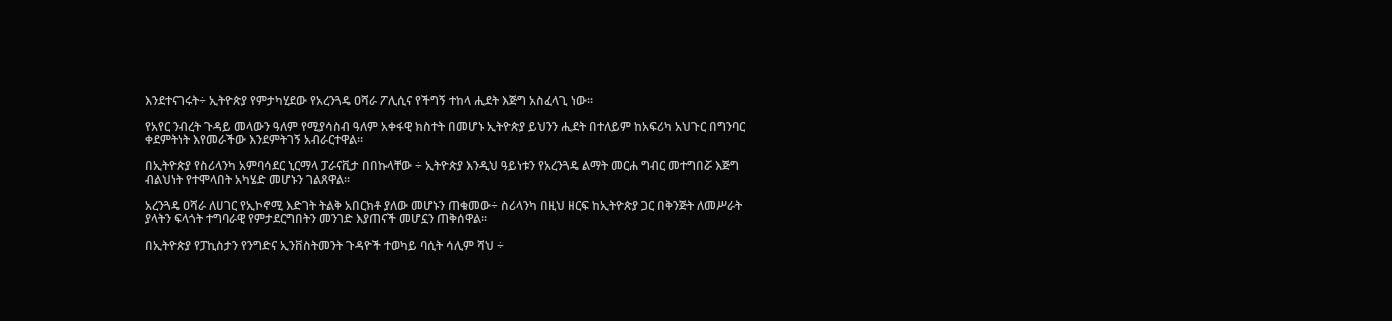እንደተናገሩት÷ ኢትዮጵያ የምታካሂደው የአረንጓዴ ዐሻራ ፖሊሲና የችግኝ ተከላ ሒደት እጅግ አስፈላጊ ነው፡፡

የአየር ንብረት ጉዳይ መላውን ዓለም የሚያሳስብ ዓለም አቀፋዊ ክስተት በመሆኑ ኢትዮጵያ ይህንን ሒደት በተለይም ከአፍሪካ አህጉር በግንባር ቀደምትነት እየመራችው እንደምትገኝ አብራርተዋል።

በኢትዮጵያ የስሪላንካ አምባሳደር ኒርማላ ፓራናቪታ በበኩላቸው ÷ ኢትዮጵያ እንዲህ ዓይነቱን የአረንጓዴ ልማት መርሐ ግብር መተግበሯ እጅግ ብልህነት የተሞላበት አካሄድ መሆኑን ገልጸዋል።

አረንጓዴ ዐሻራ ለሀገር የኢኮኖሚ እድገት ትልቅ አበርክቶ ያለው መሆኑን ጠቁመው÷ ስሪላንካ በዚህ ዘርፍ ከኢትዮጵያ ጋር በቅንጅት ለመሥራት ያላትን ፍላጎት ተግባራዊ የምታደርግበትን መንገድ እያጠናች መሆኗን ጠቅሰዋል፡፡

በኢትዮጵያ የፓኪስታን የንግድና ኢንቨስትመንት ጉዳዮች ተወካይ ባሲት ሳሊም ሻህ ÷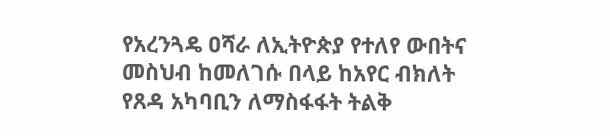የአረንጓዴ ዐሻራ ለኢትዮጵያ የተለየ ውበትና መስህብ ከመለገሱ በላይ ከአየር ብክለት የጸዳ አካባቢን ለማስፋፋት ትልቅ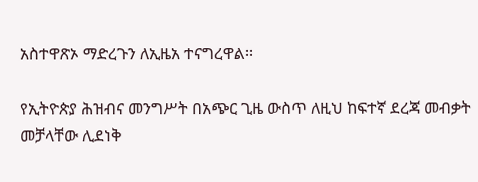አስተዋጽኦ ማድረጉን ለኢዜአ ተናግረዋል፡፡

የኢትዮጵያ ሕዝብና መንግሥት በአጭር ጊዜ ውስጥ ለዚህ ከፍተኛ ደረጃ መብቃት መቻላቸው ሊደነቅ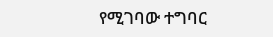የሚገባው ተግባር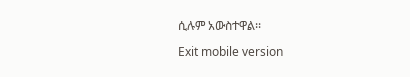ሲሉም አውስተዋል፡፡

Exit mobile version